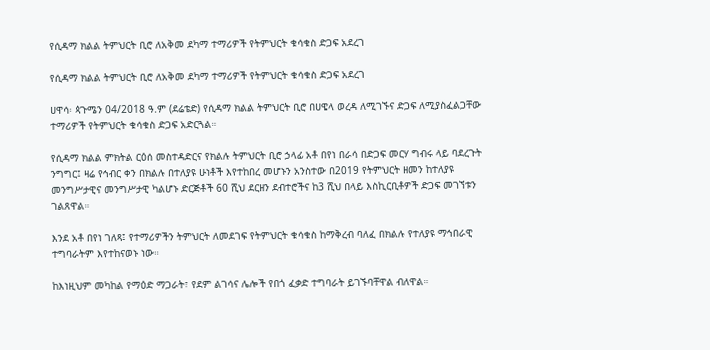የሲዳማ ክልል ትምህርት ቢሮ ለአቅመ ደካማ ተማሪዎች የትምህርት ቁሳቁስ ድጋፍ አደረገ

የሲዳማ ክልል ትምህርት ቢሮ ለአቅመ ደካማ ተማሪዎች የትምህርት ቁሳቁስ ድጋፍ አደረገ

ሀዋሳ፡ ጳጉሜን 04/2018 ዓ.ም (ደሬቴድ) የሲዳማ ክልል ትምህርት ቢሮ በሀዌላ ወረዳ ለሚገኙና ድጋፍ ለሚያስፈልጋቸው ተማሪዎች የትምህርት ቁሳቁስ ድጋፍ አድርጓል።

የሲዳማ ክልል ምክትል ርዕሰ መስተዳድርና የክልሉ ትምህርት ቢሮ ኃላፊ አቶ በየነ በራሳ በድጋፍ መርሃ ግብሩ ላይ ባደረጉት ንግግር፤ ዛሬ የኅብር ቀን በክልሉ በተለያዩ ሁነቶች እየተከበረ መሆኑን አንስተው በ2019 የትምህርት ዘመን ከተለያዩ መንግሥታዊና መንግሥታዊ ካልሆኑ ድርጅቶች 60 ሺህ ደርዘን ደብተሮችና ከ3 ሺህ በላይ እስኪርቢቶዎች ድጋፍ መገኘቱን ገልጸዋል።

እንደ አቶ በየነ ገለጻ፤ የተማሪዎችን ትምህርት ለመደገፍ የትምህርት ቁሳቁስ ከማቅረብ ባለፈ በክልሉ የተለያዩ ማኅበራዊ ተግባራትም እየተከናወኑ ነው።

ከእነዚህም መካከል የማዕድ ማጋራት፣ የደም ልገሳና ሌሎች የበጎ ፈቃድ ተግባራት ይገኙባቸዋል ብለዋል።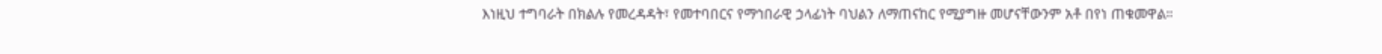እነዚህ ተግባራት በክልሉ የመረዳዳት፣ የመተባበርና የማኅበራዊ ኃላፊነት ባህልን ለማጠናከር የሚያግዙ መሆናቸውንም አቶ በየነ ጠቁመዋል።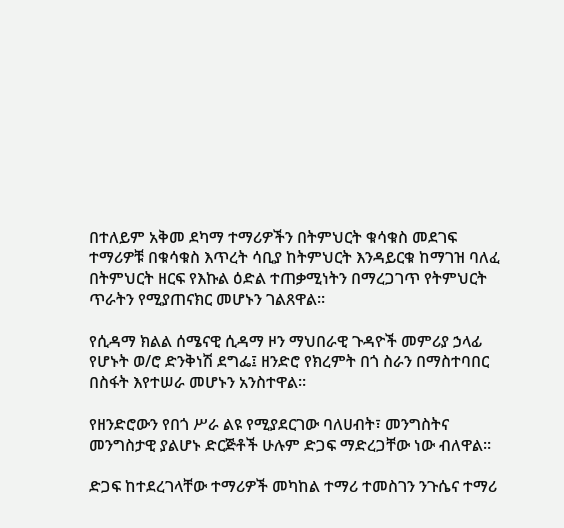በተለይም አቅመ ደካማ ተማሪዎችን በትምህርት ቁሳቁስ መደገፍ ተማሪዎቹ በቁሳቁስ እጥረት ሳቢያ ከትምህርት እንዳይርቁ ከማገዝ ባለፈ በትምህርት ዘርፍ የእኩል ዕድል ተጠቃሚነትን በማረጋገጥ የትምህርት ጥራትን የሚያጠናክር መሆኑን ገልጸዋል።

የሲዳማ ክልል ሰሜናዊ ሲዳማ ዞን ማህበራዊ ጉዳዮች መምሪያ ኃላፊ የሆኑት ወ/ሮ ድንቅነሽ ደግፌ፤ ዘንድሮ የክረምት በጎ ስራን በማስተባበር በስፋት እየተሠራ መሆኑን አንስተዋል።

የዘንድሮውን የበጎ ሥራ ልዩ የሚያደርገው ባለሀብት፣ መንግስትና መንግስታዊ ያልሆኑ ድርጅቶች ሁሉም ድጋፍ ማድረጋቸው ነው ብለዋል።

ድጋፍ ከተደረገላቸው ተማሪዎች መካከል ተማሪ ተመስገን ንጉሴና ተማሪ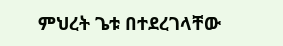ምህረት ጌቱ በተደረገላቸው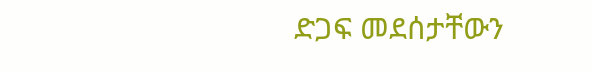ድጋፍ መደሰታቸውን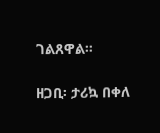ገልጸዋል።

ዘጋቢ፡ ታሪኳ በቀለ